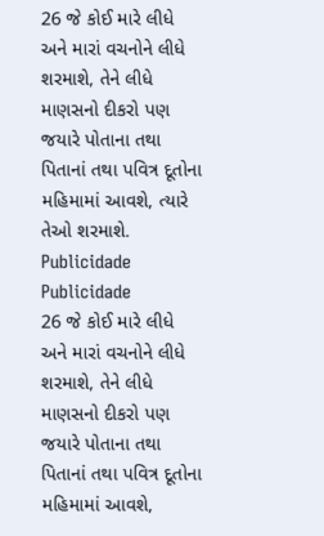26 જે કોઈ મારે લીધે અને મારાં વચનોને લીધે શરમાશે, તેને લીધે માણસનો દીકરો પણ જયારે પોતાના તથા પિતાનાં તથા પવિત્ર દૂતોના મહિમામાં આવશે, ત્યારે તેઓ શરમાશે.
Publicidade
Publicidade
26 જે કોઈ મારે લીધે અને મારાં વચનોને લીધે શરમાશે, તેને લીધે માણસનો દીકરો પણ જયારે પોતાના તથા પિતાનાં તથા પવિત્ર દૂતોના મહિમામાં આવશે,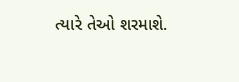ત્યારે તેઓ શરમાશે.